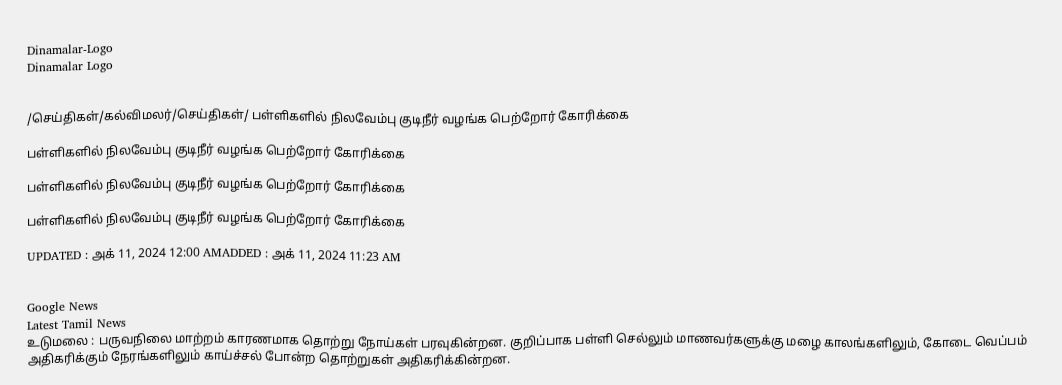Dinamalar-Logo
Dinamalar Logo


/செய்திகள்/கல்விமலர்/செய்திகள்/ பள்ளிகளில் நிலவேம்பு குடிநீர் வழங்க பெற்றோர் கோரிக்கை

பள்ளிகளில் நிலவேம்பு குடிநீர் வழங்க பெற்றோர் கோரிக்கை

பள்ளிகளில் நிலவேம்பு குடிநீர் வழங்க பெற்றோர் கோரிக்கை

பள்ளிகளில் நிலவேம்பு குடிநீர் வழங்க பெற்றோர் கோரிக்கை

UPDATED : அக் 11, 2024 12:00 AMADDED : அக் 11, 2024 11:23 AM


Google News
Latest Tamil News
உடுமலை : பருவநிலை மாற்றம் காரணமாக தொற்று நோய்கள் பரவுகின்றன. குறிப்பாக பள்ளி செல்லும் மாணவர்களுக்கு மழை காலங்களிலும், கோடை வெப்பம் அதிகரிக்கும் நேரங்களிலும் காய்ச்சல் போன்ற தொற்றுகள் அதிகரிக்கின்றன.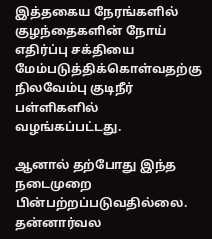இத்தகைய நேரங்களில் குழந்தைகளின் நோய் எதிர்ப்பு சக்தியை மேம்படுத்திக்கொள்வதற்கு நிலவேம்பு குடிநீர் பள்ளிகளில் வழங்கப்பட்டது.

ஆனால் தற்போது இந்த நடைமுறை பின்பற்றப்படுவதில்லை. தன்னார்வல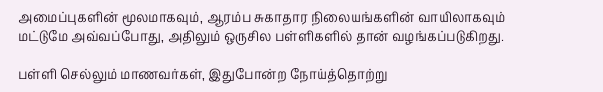அமைப்புகளின் மூலமாகவும், ஆரம்ப சுகாதார நிலையங்களின் வாயிலாகவும் மட்டுமே அவ்வப்போது, அதிலும் ஒருசில பள்ளிகளில் தான் வழங்கப்படுகிறது.

பள்ளி செல்லும் மாணவர்கள், இதுபோன்ற நோய்த்தொற்று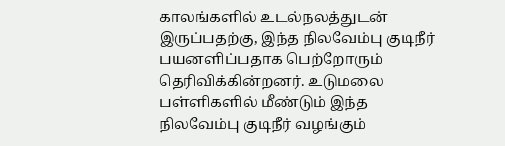காலங்களில் உடல்நலத்துடன் இருப்பதற்கு, இந்த நிலவேம்பு குடிநீர் பயனளிப்பதாக பெற்றோரும் தெரிவிக்கின்றனர். உடுமலை பள்ளிகளில் மீண்டும் இந்த நிலவேம்பு குடிநீர் வழங்கும்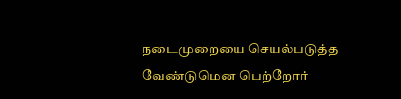நடைமுறையை செயல்படுத்த வேண்டுமென பெற்றோர்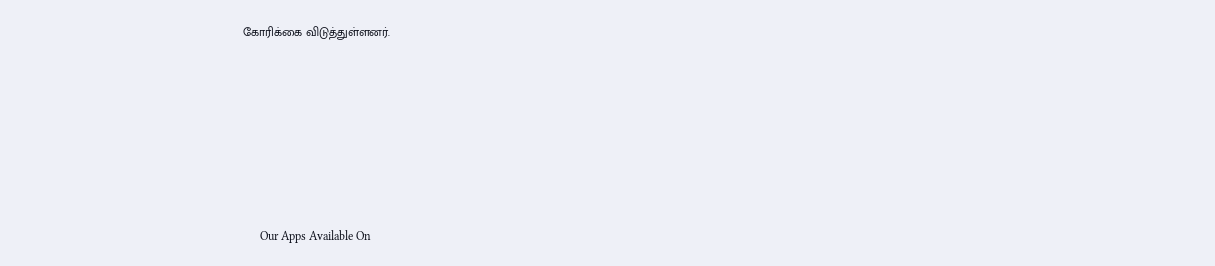கோரிக்கை விடுத்துள்ளனர்.







      Our Apps Available On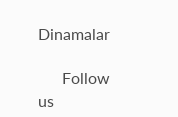Dinamalar

      Follow us